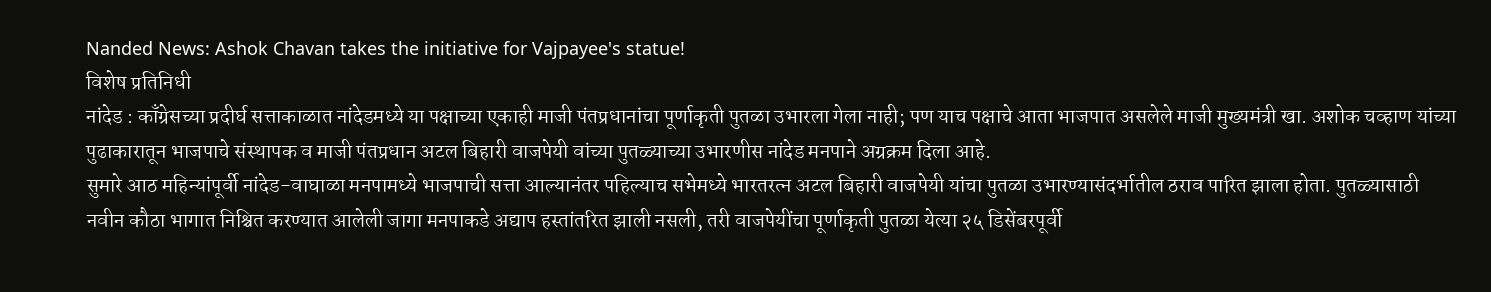Nanded News: Ashok Chavan takes the initiative for Vajpayee's statue!
विशेष प्रतिनिधी
नांदेड : काँग्रेसच्या प्रदीर्घ सत्ताकाळात नांदेडमध्ये या पक्षाच्या एकाही माजी पंतप्रधानांचा पूर्णाकृती पुतळा उभारला गेला नाही; पण याच पक्षाचे आता भाजपात असलेले माजी मुख्यमंत्री खा. अशोक चव्हाण यांच्या पुढाकारातून भाजपाचे संस्थापक व माजी पंतप्रधान अटल बिहारी वाजपेयी वांच्या पुतळ्याच्या उभारणीस नांदेड मनपाने अग्रक्रम दिला आहे.
सुमारे आठ महिन्यांपूर्वी नांदेड-वाघाळा मनपामध्ये भाजपाची सत्ता आल्यानंतर पहिल्याच सभेमध्ये भारतरत्न अटल बिहारी वाजपेयी यांचा पुतळा उभारण्यासंदर्भातील ठराव पारित झाला होता. पुतळ्यासाठी नवीन कौठा भागात निश्चित करण्यात आलेली जागा मनपाकडे अद्याप हस्तांतरित झाली नसली, तरी वाजपेयींचा पूर्णाकृती पुतळा येत्या २५ डिसेंबरपूर्वी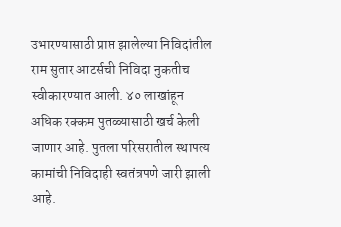उभारण्यासाठी प्राप्त झालेल्या निविदांतील राम सुतार आटर्सची निविदा नुकतीच स्वीकारण्यात आली. ४० लाखांहून अधिक रक्कम पुतळ्यासाठी खर्च केली जाणार आहे. पुतला परिसरातील स्थापत्य कामांची निविदाही स्वतंत्रपणे जारी झाली आहे.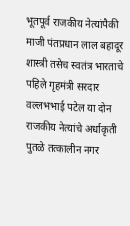भूतपूर्व राजकीय नेत्यांपैकी माजी पंतप्रधान लाल बहादूर शास्त्री तसेच स्वतंत्र भारताचे पहिले गृहमंत्री सरदार वल्लभभाई पटेल या दोन राजकीय नेत्यांचे अर्धाकृती पुतळे तत्कालीन नगर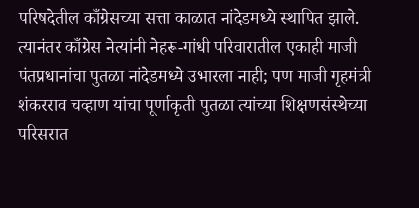परिषदेतील काँग्रेसच्या सत्ता काळात नांदेडमध्ये स्थापित झाले. त्यानंतर काँग्रेस नेत्यांनी नेहरू-गांधी परिवारातील एकाही माजी पंतप्रधानांचा पुतळा नांदेडमध्ये उभारला नाही; पण माजी गृहमंत्री शंकरराव चव्हाण यांचा पूर्णाकृती पुतळा त्यांच्या शिक्षणसंस्थेच्या परिसरात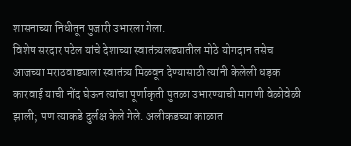शासनाच्या निधीतून पुजारी उभारला गेला.
विशेष सरदार पटेल यांचे देशाच्या स्वातंत्र्यलढ्यातील मोठे योगदान तसेच आजच्या मराठवाड्याला स्वातंत्र्य मिळवून देण्यासाठी त्यांनी केलेली धड़क कारवाई याची नोंद घेऊन त्यांचा पूर्णाकृती पुतळा उभारण्याची मागणी वेळोवेळी झाली; पण त्याकडे दुर्लक्ष केले गेले. अलीकडच्या काळात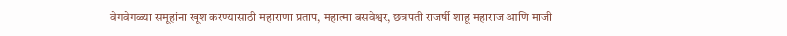वेगवेगळ्या समूहांना खूश करण्यासाठी महाराणा प्रताप, महात्मा बसवेश्वर, छत्रपती राजर्षी शाहू महाराज आणि माजी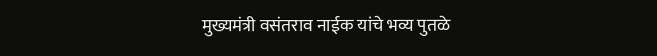मुख्यमंत्री वसंतराव नाईक यांचे भव्य पुतळे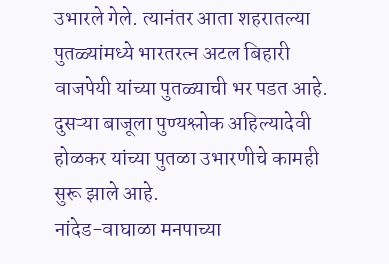उभारले गेले. त्यानंतर आता शहरातल्या पुतळ्यांमध्ये भारतरत्न अटल बिहारी वाजपेयी यांच्या पुतळ्याची भर पडत आहे. दुसऱ्या बाजूला पुण्यश्लोक अहिल्यादेवी होळकर यांच्या पुतळा उभारणीचे कामही सुरू झाले आहे.
नांदेड-वाघाळा मनपाच्या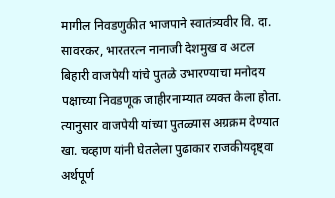मागील निवडणुकीत भाजपाने स्वातंत्र्यवीर वि. दा. सावरकर, भारतरत्न नानाजी देशमुख व अटल बिहारी वाजपेयी यांचे पुतळे उभारण्याचा मनोदय पक्षाच्या निवडणूक जाहीरनाम्यात व्यक्त केला होता. त्यानुसार वाजपेयी यांच्या पुतळ्यास अग्रक्रम देण्यात खा. चव्हाण यांनी घेतलेला पुढाकार राजकीयदृष्ट्वा अर्थपूर्ण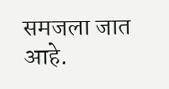समजला जात आहे.